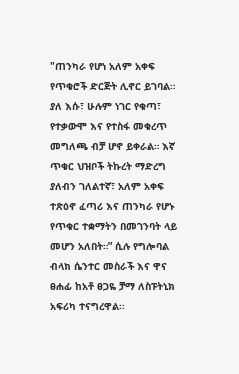"ጠንካራ የሆነ አለም አቀፍ የጥቁሮች ድርጅት ሊኖር ይገባል። ያለ እሱ፣ ሁሉም ነገር የቁጣ፣ የተቃውሞ እና የተስፋ መቁረጥ መግለጫ ብቻ ሆኖ ይቀራል። እኛ ጥቁር ህዝቦች ትኩረት ማድረግ ያለብን ገለልተኛ፣ አለም አቀፍ ተጽዕኖ ፈጣሪ እና ጠንካራ የሆኑ የጥቁር ተቋማትን በመገንባት ላይ መሆን አለበት።” ሲሉ የግሎባል ብላክ ሴንተር መስራች እና ዋና ፀሐፊ ከአቶ ፀጋዬ ቻማ ለስፑትኒክ አፍሪካ ተናግረዋል፡፡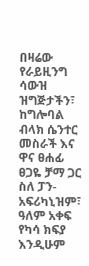በዛሬው የራይዚንግ ሳውዝ ዝግጅታችን፣ ከግሎባል ብላክ ሴንተር መስራች እና ዋና ፀሐፊ ፀጋዬ ቻማ ጋር ስለ ፓን-አፍሪካኒዝም፣ ዓለም አቀፍ የካሳ ክፍያ እንዲሁም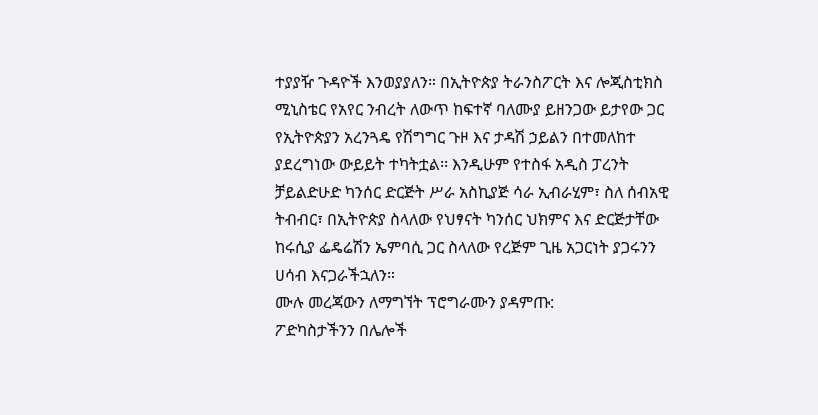ተያያዥ ጉዳዮች እንወያያለን። በኢትዮጵያ ትራንስፖርት እና ሎጂስቲክስ ሚኒስቴር የአየር ንብረት ለውጥ ከፍተኛ ባለሙያ ይዘንጋው ይታየው ጋር የኢትዮጵያን አረንጓዴ የሽግግር ጉዞ እና ታዳሽ ኃይልን በተመለከተ ያደረግነው ውይይት ተካትቷል፡፡ እንዲሁም የተስፋ አዲስ ፓረንት ቻይልድሁድ ካንሰር ድርጅት ሥራ አስኪያጅ ሳራ ኢብራሂም፣ ስለ ሰብአዊ ትብብር፣ በኢትዮጵያ ስላለው የህፃናት ካንሰር ህክምና እና ድርጅታቸው ከሩሲያ ፌዴሬሽን ኤምባሲ ጋር ስላለው የረጅም ጊዜ አጋርነት ያጋሩንን ሀሳብ እናጋራችኋለን።
ሙሉ መረጃውን ለማግኘት ፕሮግራሙን ያዳምጡ:
ፖድካስታችንን በሌሎች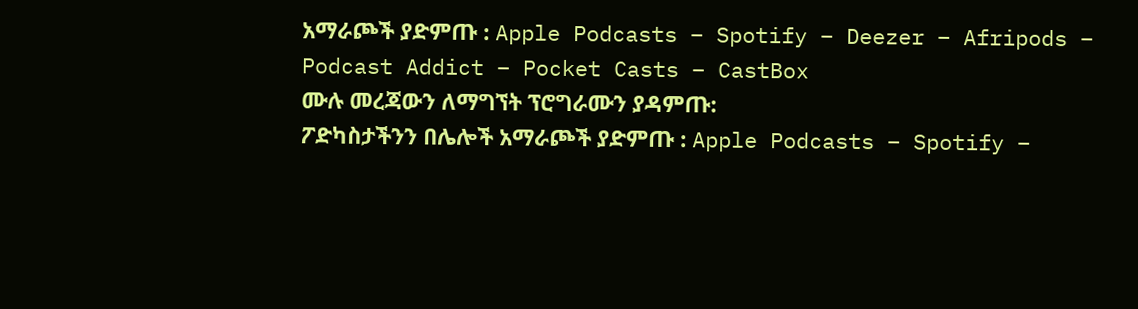አማራጮች ያድምጡ : Apple Podcasts – Spotify – Deezer – Afripods – Podcast Addict – Pocket Casts – CastBox
ሙሉ መረጃውን ለማግኘት ፕሮግራሙን ያዳምጡ:
ፖድካስታችንን በሌሎች አማራጮች ያድምጡ : Apple Podcasts – Spotify –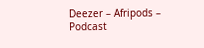Deezer – Afripods – Podcast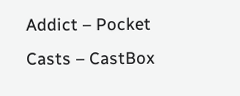Addict – Pocket Casts – CastBox